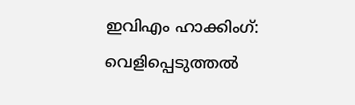ഇവിഎം ഹാക്കിംഗ്: വെളിപ്പെടുത്തല്‍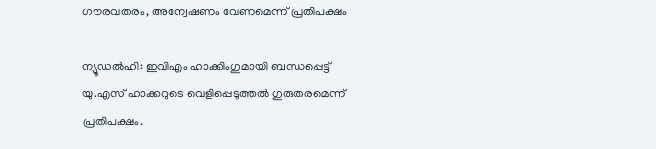ഗൗരവതരം, അന്വേഷണം വേണമെന്ന് പ്രതിപക്ഷം

ന്യൂഡല്‍ഹി: ഇവിഎം ഹാക്കിംഗുമായി ബന്ധപ്പെട്ട് യു.എസ് ഹാക്കറുടെ വെളിപ്പെടുത്തല്‍ ഗുരുതരമെന്ന് പ്രതിപക്ഷം.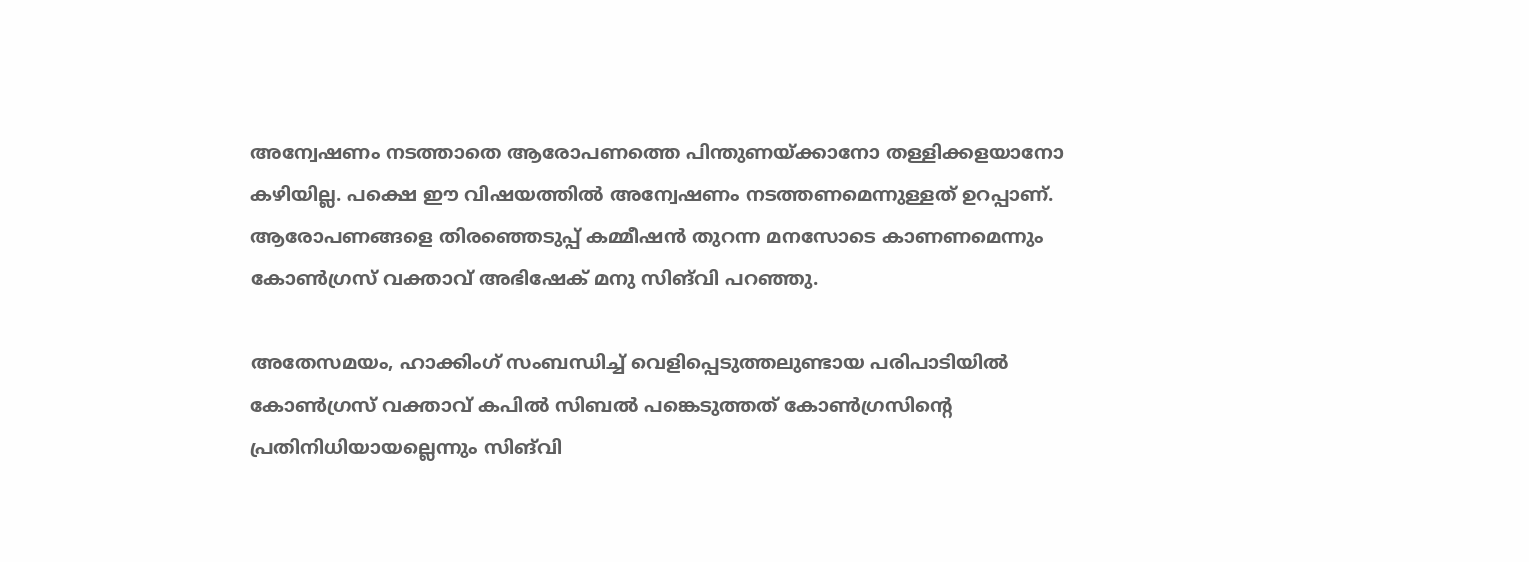അന്വേഷണം നടത്താതെ ആരോപണത്തെ പിന്തുണയ്ക്കാനോ തള്ളിക്കളയാനോ കഴിയില്ല. പക്ഷെ ഈ വിഷയത്തില്‍ അന്വേഷണം നടത്തണമെന്നുള്ളത് ഉറപ്പാണ്. ആരോപണങ്ങളെ തിരഞ്ഞെടുപ്പ് കമ്മീഷന്‍ തുറന്ന മനസോടെ കാണണമെന്നും കോണ്‍ഗ്രസ് വക്താവ് അഭിഷേക് മനു സിങ്‌വി പറഞ്ഞു.

അതേസമയം, ഹാക്കിംഗ് സംബന്ധിച്ച് വെളിപ്പെടുത്തലുണ്ടായ പരിപാടിയില്‍ കോണ്‍ഗ്രസ് വക്താവ് കപില്‍ സിബല്‍ പങ്കെടുത്തത് കോണ്‍ഗ്രസിന്‍റെ പ്രതിനിധിയായല്ലെന്നും സിങ്‌വി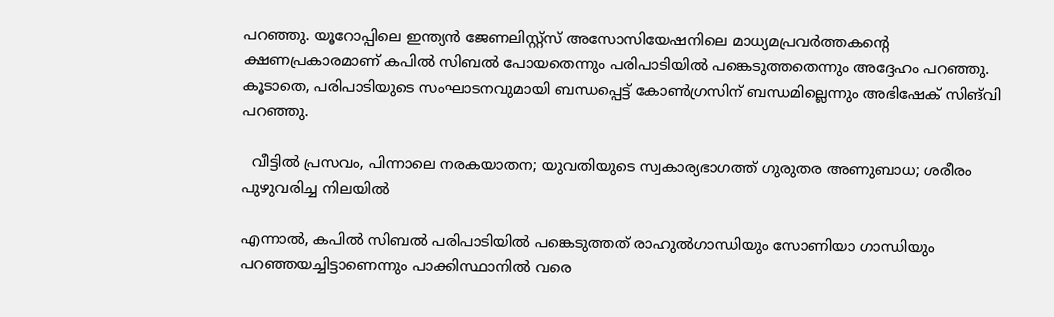പറഞ്ഞു. യൂറോപ്പിലെ ഇന്ത്യന്‍ ജേണലിസ്റ്റ്‌സ് അസോസിയേഷനിലെ മാധ്യമപ്രവര്‍ത്തകന്‍റെ ക്ഷണപ്രകാരമാണ് കപില്‍ സിബല്‍ പോയതെന്നും പരിപാടിയില്‍ പങ്കെടുത്തതെന്നും അദ്ദേഹം പറഞ്ഞു. കൂടാതെ, പരിപാടിയുടെ സംഘാടനവുമായി ബന്ധപ്പെട്ട് കോണ്‍ഗ്രസിന് ബന്ധമില്ലെന്നും അഭിഷേക് സിങ്‌വി പറഞ്ഞു.

  വീട്ടിൽ പ്രസവം, പിന്നാലെ നരകയാതന; യുവതിയുടെ സ്വകാര്യഭാഗത്ത് ഗുരുതര അണുബാധ; ശരീരം പുഴുവരിച്ച നിലയിൽ

എന്നാല്‍, കപില്‍ സിബല്‍ പരിപാടിയില്‍ പങ്കെടുത്തത് രാഹുല്‍ഗാന്ധിയും സോണിയാ ഗാന്ധിയും പറഞ്ഞയച്ചിട്ടാണെന്നും പാക്കിസ്ഥാനില്‍ വരെ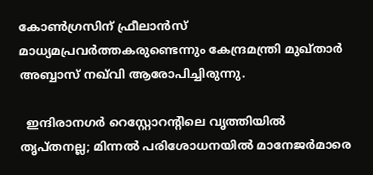കോണ്‍ഗ്രസിന് ഫ്രീലാന്‍സ് മാധ്യമപ്രവര്‍ത്തകരുണ്ടെന്നും കേന്ദ്രമന്ത്രി മുഖ്താര്‍ അബ്ബാസ് നഖ്‌വി ആരോപിച്ചിരുന്നു.

  ഇന്ദിരാനഗർ റെസ്റ്റോറന്റിലെ വൃത്തിയിൽ തൃപ്തനല്ല; മിന്നൽ പരിശോധനയിൽ മാനേജർമാരെ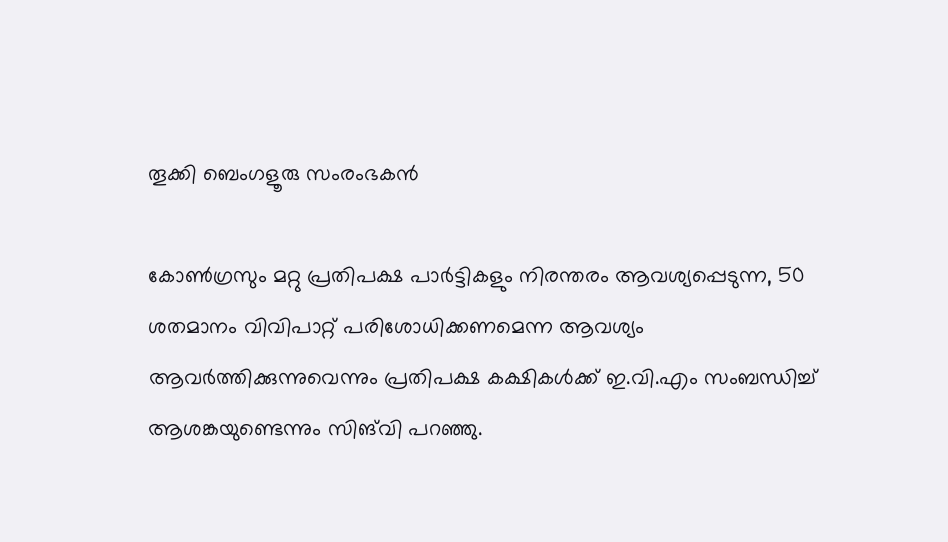തൂക്കി ബെംഗളൂരു സംരംഭകൻ

കോണ്‍ഗ്രസും മറ്റു പ്രതിപക്ഷ പാര്‍ട്ടികളും നിരന്തരം ആവശ്യപ്പെടുന്ന, 50 ശതമാനം വിവിപാറ്റ് പരിശോധിക്കണമെന്ന ആവശ്യം ആവര്‍ത്തിക്കുന്നുവെന്നും പ്രതിപക്ഷ കക്ഷികള്‍ക്ക് ഇ.വി.എം സംബന്ധിച്ച് ആശങ്കയുണ്ടെന്നും സിങ്‌വി പറഞ്ഞു.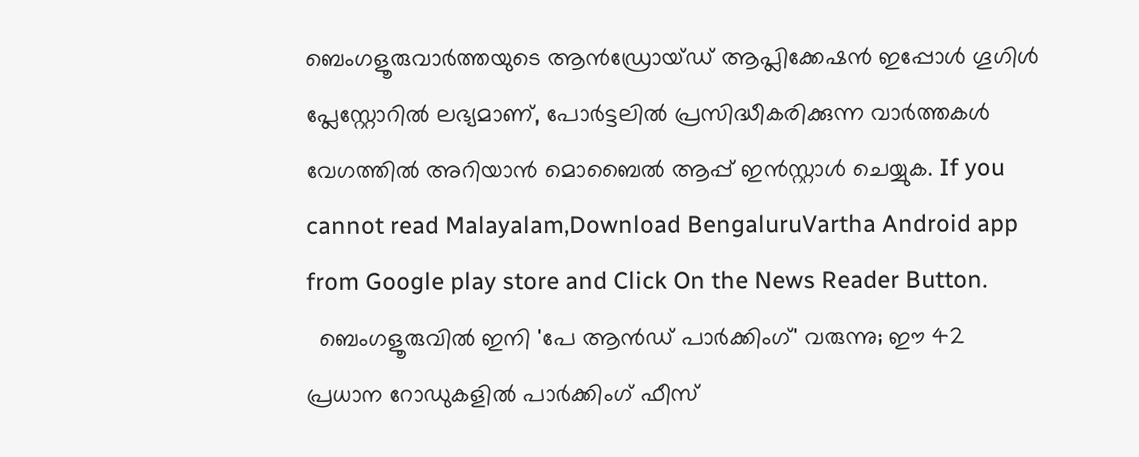ബെംഗളൂരുവാർത്തയുടെ ആൻഡ്രോയ്ഡ് ആപ്ലിക്കേഷൻ ഇപ്പോൾ ഗൂഗിൾ പ്ലേസ്റ്റോറിൽ ലഭ്യമാണ്, പോർട്ടലിൽ പ്രസിദ്ധീകരിക്കുന്ന വാർത്തകൾ വേഗത്തിൽ അറിയാൻ മൊബൈൽ ആപ്പ് ഇൻസ്റ്റാൾ ചെയ്യുക. If you cannot read Malayalam,Download BengaluruVartha Android app from Google play store and Click On the News Reader Button.
  ബെംഗളൂരുവിൽ ഇനി 'പേ ആൻഡ് പാർക്കിംഗ്' വരുന്നു; ഈ 42 പ്രധാന റോഡുകളിൽ പാർക്കിംഗ് ഫീസ്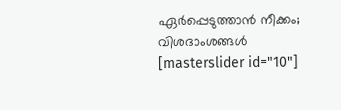ഏർപ്പെടുത്താൻ നീക്കം; വിശദാംശങ്ങൾ
[masterslider id="10"]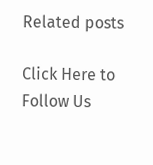Related posts

Click Here to Follow Us